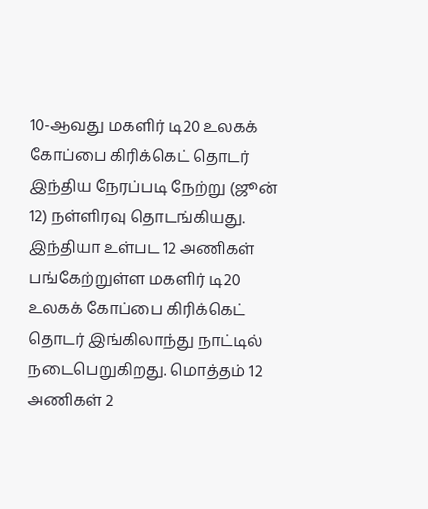10-ஆவது மகளிர் டி20 உலகக் கோப்பை கிரிக்கெட் தொடர் இந்திய நேரப்படி நேற்று (ஜூன் 12) நள்ளிரவு தொடங்கியது. இந்தியா உள்பட 12 அணிகள் பங்கேற்றுள்ள மகளிர் டி20 உலகக் கோப்பை கிரிக்கெட் தொடர் இங்கிலாந்து நாட்டில் நடைபெறுகிறது. மொத்தம் 12 அணிகள் 2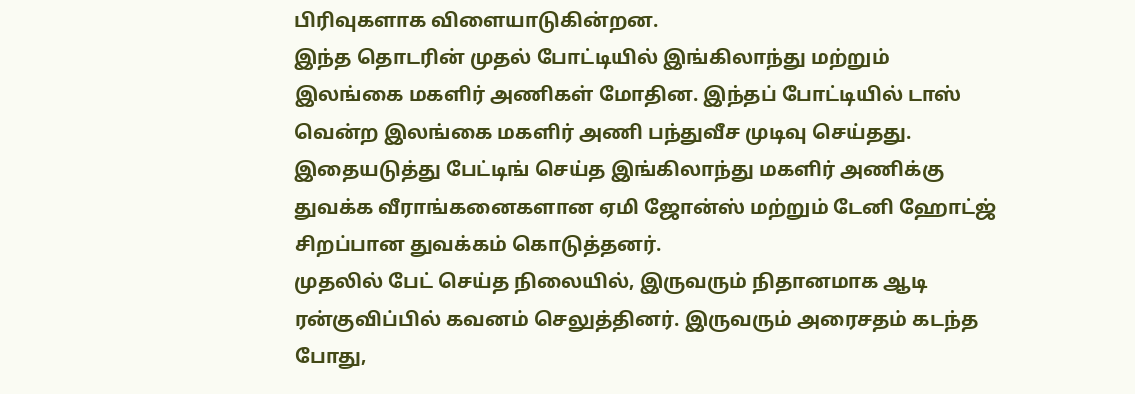பிரிவுகளாக விளையாடுகின்றன.
இந்த தொடரின் முதல் போட்டியில் இங்கிலாந்து மற்றும் இலங்கை மகளிர் அணிகள் மோதின. இந்தப் போட்டியில் டாஸ் வென்ற இலங்கை மகளிர் அணி பந்துவீச முடிவு செய்தது. இதையடுத்து பேட்டிங் செய்த இங்கிலாந்து மகளிர் அணிக்கு துவக்க வீராங்கனைகளான ஏமி ஜோன்ஸ் மற்றும் டேனி ஹோட்ஜ் சிறப்பான துவக்கம் கொடுத்தனர்.
முதலில் பேட் செய்த நிலையில், இருவரும் நிதானமாக ஆடி ரன்குவிப்பில் கவனம் செலுத்தினர். இருவரும் அரைசதம் கடந்த போது,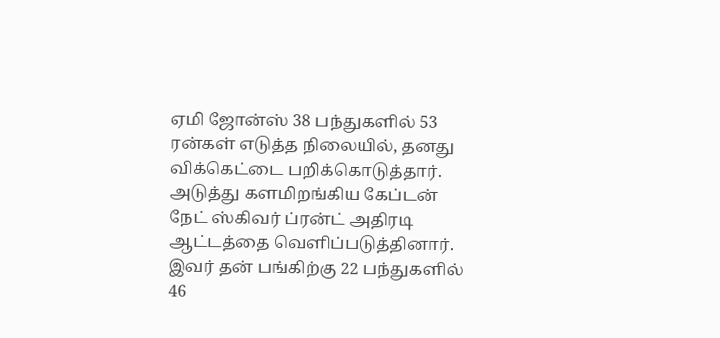ஏமி ஜோன்ஸ் 38 பந்துகளில் 53 ரன்கள் எடுத்த நிலையில், தனது விக்கெட்டை பறிக்கொடுத்தார். அடுத்து களமிறங்கிய கேப்டன் நேட் ஸ்கிவர் ப்ரன்ட் அதிரடி ஆட்டத்தை வெளிப்படுத்தினார். இவர் தன் பங்கிற்கு 22 பந்துகளில் 46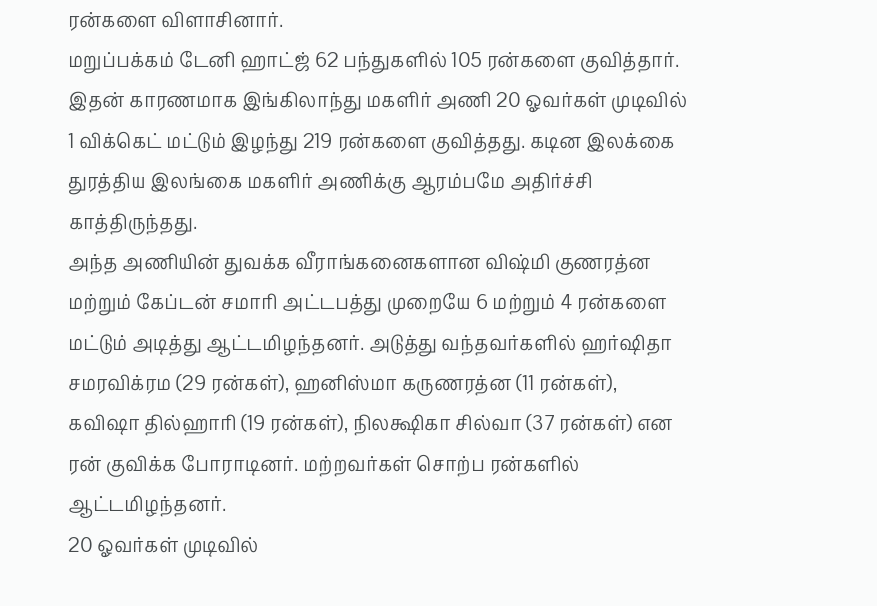ரன்களை விளாசினார்.
மறுப்பக்கம் டேனி ஹாட்ஜ் 62 பந்துகளில் 105 ரன்களை குவித்தார். இதன் காரணமாக இங்கிலாந்து மகளிர் அணி 20 ஓவர்கள் முடிவில் 1 விக்கெட் மட்டும் இழந்து 219 ரன்களை குவித்தது. கடின இலக்கை துரத்திய இலங்கை மகளிர் அணிக்கு ஆரம்பமே அதிர்ச்சி காத்திருந்தது.
அந்த அணியின் துவக்க வீராங்கனைகளான விஷ்மி குணரத்ன மற்றும் கேப்டன் சமாரி அட்டபத்து முறையே 6 மற்றும் 4 ரன்களை மட்டும் அடித்து ஆட்டமிழந்தனர். அடுத்து வந்தவர்களில் ஹர்ஷிதா சமரவிக்ரம (29 ரன்கள்), ஹனிஸ்மா கருணரத்ன (11 ரன்கள்), கவிஷா தில்ஹாரி (19 ரன்கள்), நிலக்ஷிகா சில்வா (37 ரன்கள்) என ரன் குவிக்க போராடினர். மற்றவர்கள் சொற்ப ரன்களில் ஆட்டமிழந்தனர்.
20 ஓவர்கள் முடிவில்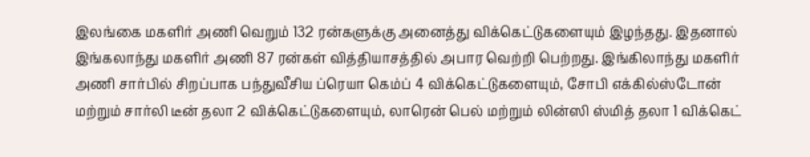இலங்கை மகளிர் அணி வெறும் 132 ரன்களுக்கு அனைத்து விக்கெட்டுகளையும் இழந்தது. இதனால் இங்கலாந்து மகளிர் அணி 87 ரன்கள் வித்தியாசத்தில் அபார வெற்றி பெற்றது. இங்கிலாந்து மகளிர் அணி சார்பில் சிறப்பாக பந்துவீசிய ப்ரெயா கெம்ப் 4 விக்கெட்டுகளையும், சோபி எக்கில்ஸ்டோன் மற்றும் சார்லி டீன் தலா 2 விக்கெட்டுகளையும், லாரென் பெல் மற்றும் லின்ஸி ஸ்மித் தலா 1 விக்கெட்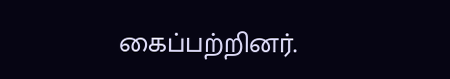கைப்பற்றினர்.